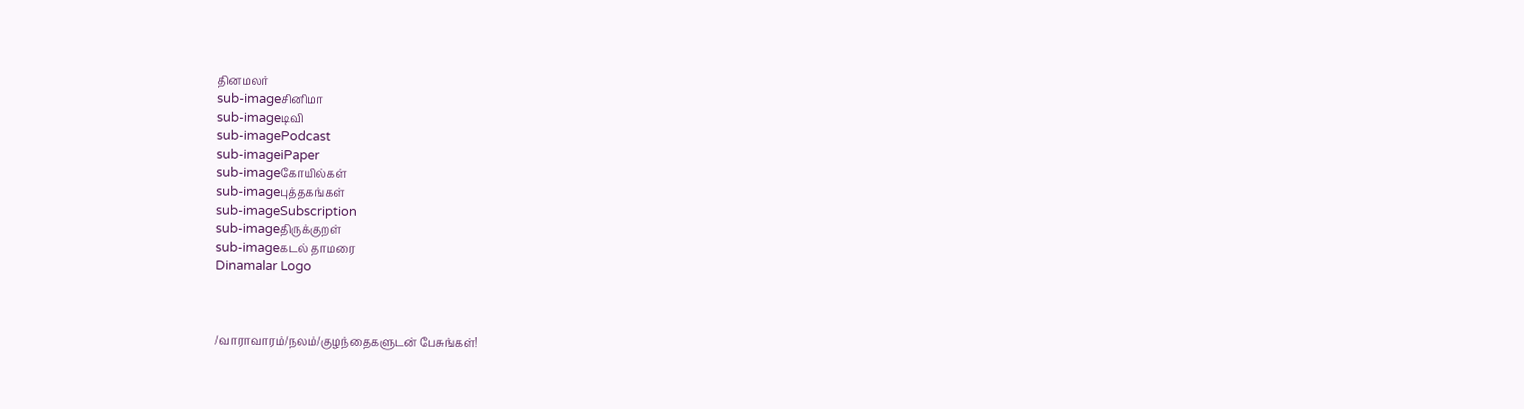தினமலர்
sub-imageசினிமா
sub-imageடிவி
sub-imagePodcast
sub-imageiPaper
sub-imageகோயில்கள்
sub-imageபுத்தகங்கள்
sub-imageSubscription
sub-imageதிருக்குறள்
sub-imageகடல் தாமரை
Dinamalar Logo



/வாராவாரம்/நலம்/குழந்தைகளுடன் பேசுங்கள்!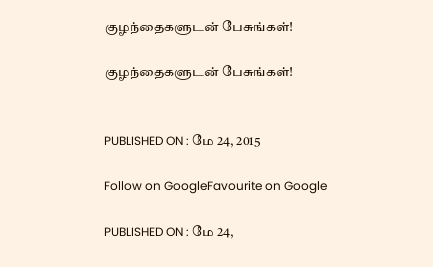குழந்தைகளுடன் பேசுங்கள்!

குழந்தைகளுடன் பேசுங்கள்!


PUBLISHED ON : மே 24, 2015

Follow on GoogleFavourite on Google

PUBLISHED ON : மே 24,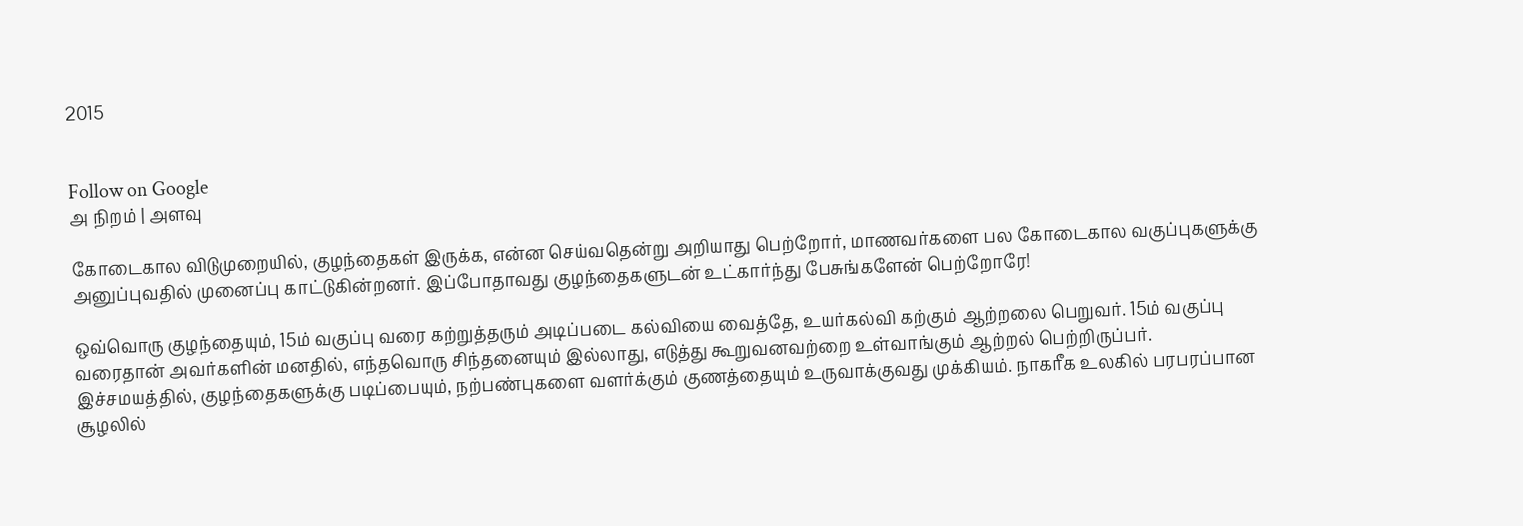2015


Follow on Google
அ நிறம் | அளவு

கோடைகால விடுமுறையில், குழந்தைகள் இருக்க, என்ன செய்வதென்று அறியாது பெற்றோர், மாணவர்களை பல கோடைகால வகுப்புகளுக்கு அனுப்புவதில் முனைப்பு காட்டுகின்றனர். இப்போதாவது குழந்தைகளுடன் உட்கார்ந்து பேசுங்களேன் பெற்றோரே!

ஒவ்வொரு குழந்தையும், 15ம் வகுப்பு வரை கற்றுத்தரும் அடிப்படை கல்வியை வைத்தே, உயர்கல்வி கற்கும் ஆற்றலை பெறுவர். 15ம் வகுப்பு வரைதான் அவர்களின் மனதில், எந்தவொரு சிந்தனையும் இல்லாது, எடுத்து கூறுவனவற்றை உள்வாங்கும் ஆற்றல் பெற்றிருப்பர். இச்சமயத்தில், குழந்தைகளுக்கு படிப்பையும், நற்பண்புகளை வளர்க்கும் குணத்தையும் உருவாக்குவது முக்கியம். நாகரீக உலகில் பரபரப்பான சூழலில்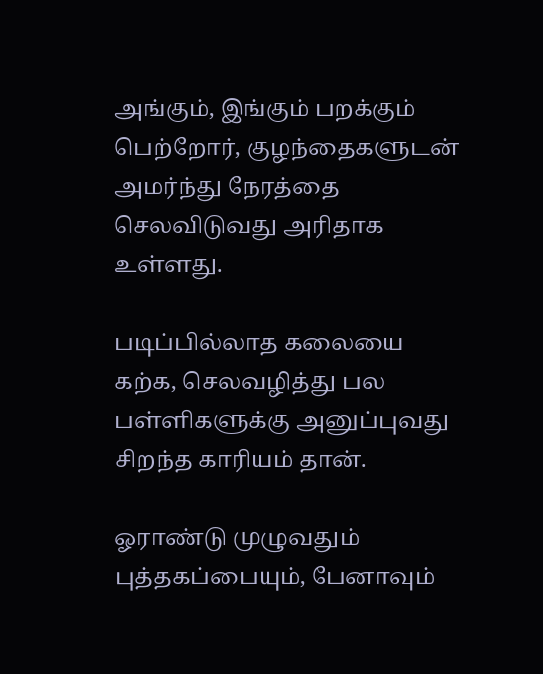அங்கும், இங்கும் பறக்கும் பெற்றோர், குழந்தைகளுடன் அமர்ந்து நேரத்தை செலவிடுவது அரிதாக உள்ளது.

படிப்பில்லாத கலையை கற்க, செலவழித்து பல பள்ளிகளுக்கு அனுப்புவது சிறந்த காரியம் தான்.

ஓராண்டு முழுவதும் புத்தகப்பையும், பேனாவும்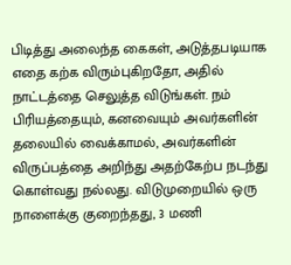பிடித்து அலைந்த கைகள், அடுத்தபடியாக எதை கற்க விரும்புகிறதோ, அதில் நாட்டத்தை செலுத்த விடுங்கள். நம் பிரியத்தையும், கனவையும் அவர்களின் தலையில் வைக்காமல், அவர்களின் விருப்பத்தை அறிந்து அதற்கேற்ப நடந்து கொள்வது நல்லது. விடுமுறையில் ஒரு நாளைக்கு குறைந்தது, 3 மணி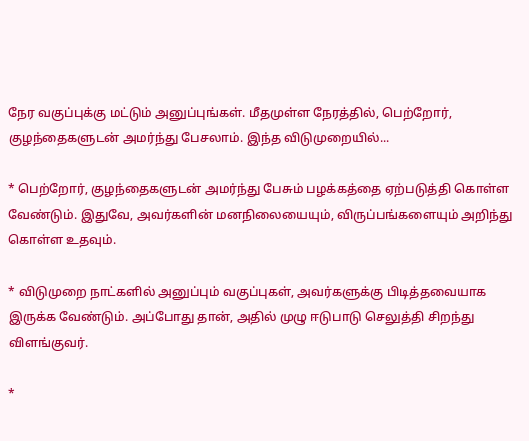நேர வகுப்புக்கு மட்டும் அனுப்புங்கள். மீதமுள்ள நேரத்தில், பெற்றோர், குழந்தைகளுடன் அமர்ந்து பேசலாம். இந்த விடுமுறையில்...

* பெற்றோர், குழந்தைகளுடன் அமர்ந்து பேசும் பழக்கத்தை ஏற்படுத்தி கொள்ள வேண்டும். இதுவே, அவர்களின் மனநிலையையும், விருப்பங்களையும் அறிந்து கொள்ள உதவும்.

* விடுமுறை நாட்களில் அனுப்பும் வகுப்புகள், அவர்களுக்கு பிடித்தவையாக இருக்க வேண்டும். அப்போது தான், அதில் முழு ஈடுபாடு செலுத்தி சிறந்து விளங்குவர்.

*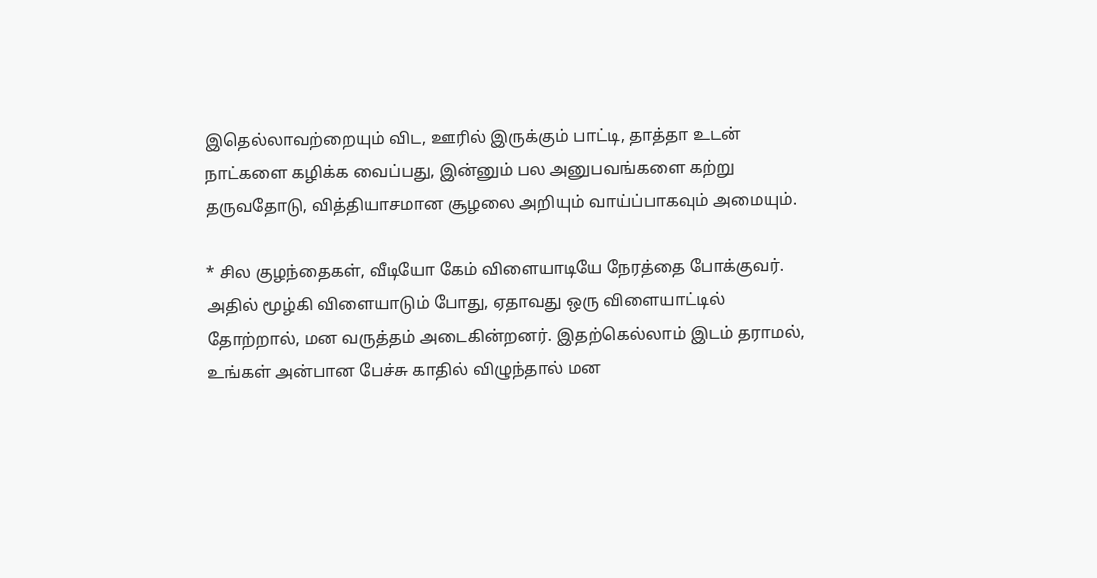இதெல்லாவற்றையும் விட, ஊரில் இருக்கும் பாட்டி, தாத்தா உடன் நாட்களை கழிக்க வைப்பது, இன்னும் பல அனுபவங்களை கற்று தருவதோடு, வித்தியாசமான சூழலை அறியும் வாய்ப்பாகவும் அமையும்.

* சில குழந்தைகள், வீடியோ கேம் விளையாடியே நேரத்தை போக்குவர். அதில் மூழ்கி விளையாடும் போது, ஏதாவது ஒரு விளையாட்டில் தோற்றால், மன வருத்தம் அடைகின்றனர். இதற்கெல்லாம் இடம் தராமல், உங்கள் அன்பான பேச்சு காதில் விழுந்தால் மன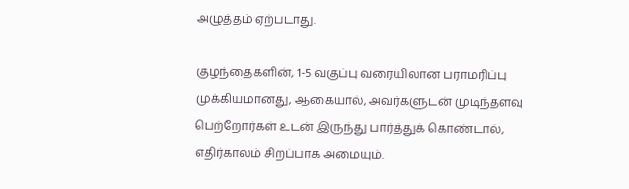அழுத்தம் ஏற்படாது.

குழந்தைகளின், 1-5 வகுப்பு வரையிலான பராமரிப்பு முக்கியமானது, ஆகையால், அவர்களுடன் முடிந்தளவு பெற்றோர்கள் உடன் இருந்து பார்த்துக் கொண்டால், எதிர்காலம் சிறப்பாக அமையும்.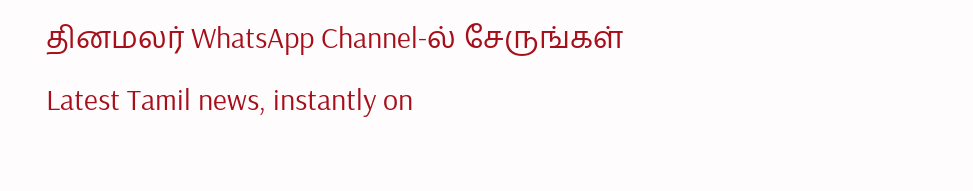தினமலர் WhatsApp Channel-ல் சேருங்கள்
Latest Tamil news, instantly on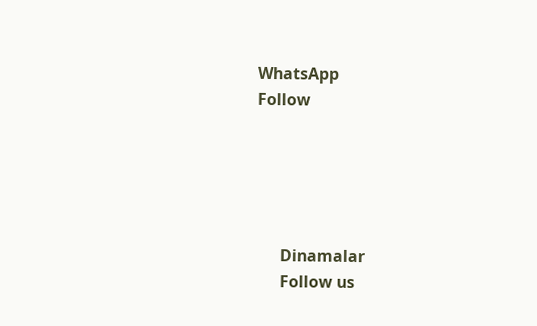WhatsApp
Follow





      Dinamalar
      Follow us